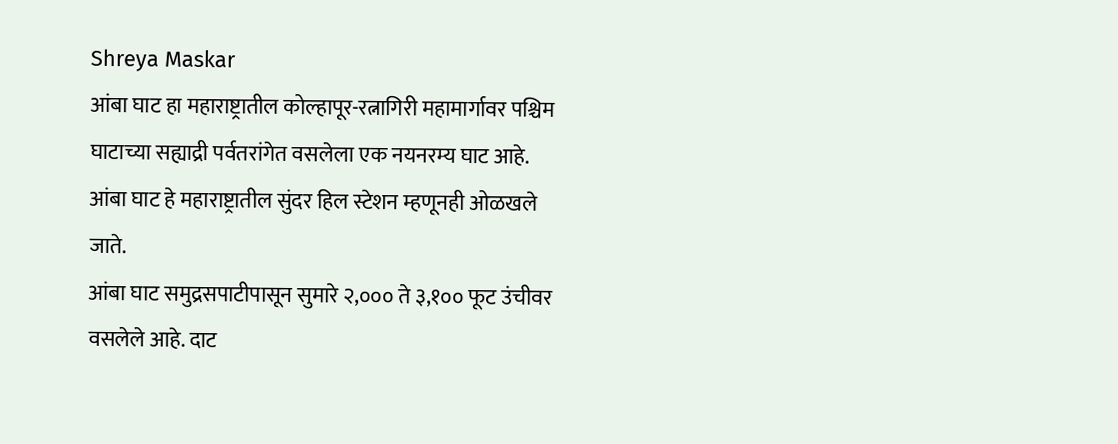Shreya Maskar
आंबा घाट हा महाराष्ट्रातील कोल्हापूर-रत्नागिरी महामार्गावर पश्चिम घाटाच्या सह्याद्री पर्वतरांगेत वसलेला एक नयनरम्य घाट आहे. आंबा घाट हे महाराष्ट्रातील सुंदर हिल स्टेशन म्हणूनही ओळखले जाते.
आंबा घाट समुद्रसपाटीपासून सुमारे २,००० ते ३,१०० फूट उंचीवर वसलेले आहे. दाट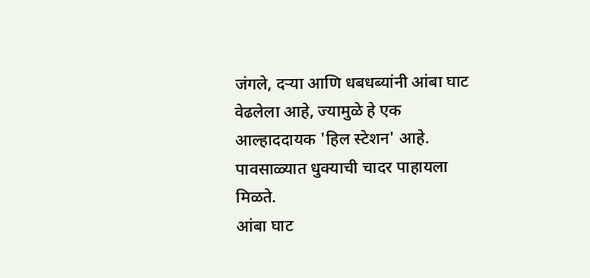जंगले, दऱ्या आणि धबधब्यांनी आंबा घाट वेढलेला आहे, ज्यामुळे हे एक आल्हाददायक 'हिल स्टेशन' आहे. पावसाळ्यात धुक्याची चादर पाहायला मिळते.
आंबा घाट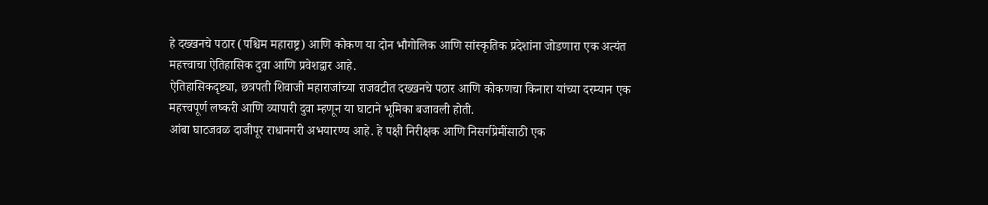हे दख्खनचे पठार (पश्चिम महाराष्ट्र) आणि कोकण या दोन भौगोलिक आणि सांस्कृतिक प्रदेशांना जोडणारा एक अत्यंत महत्त्वाचा ऐतिहासिक दुवा आणि प्रवेशद्वार आहे.
ऐतिहासिकदृष्ट्या, छत्रपती शिवाजी महाराजांच्या राजवटीत दख्खनचे पठार आणि कोकणचा किनारा यांच्या दरम्यान एक महत्त्वपूर्ण लष्करी आणि व्यापारी दुवा म्हणून या घाटाने भूमिका बजावली होती.
आंबा घाटजवळ दाजीपूर राधानगरी अभयारण्य आहे. हे पक्षी निरीक्षक आणि निसर्गप्रेमींसाठी एक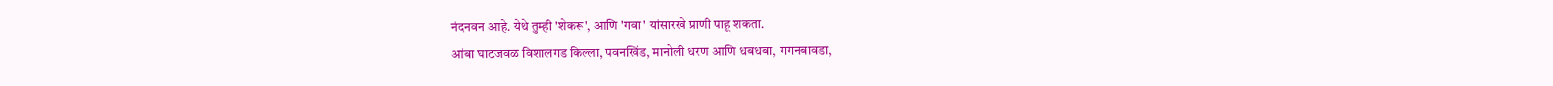नंदनवन आहे. येथे तुम्ही 'शेकरू', आणि 'गवा' यांसारखे प्राणी पाहू शकता.
आंबा घाटजवळ विशालगड किल्ला, पवनखिंड, मानोली धरण आणि धबधबा, गगनबावडा,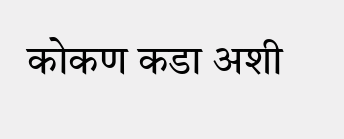कोकण कडा अशी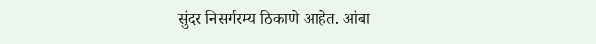सुंदर निसर्गरम्य ठिकाणे आहेत. आंबा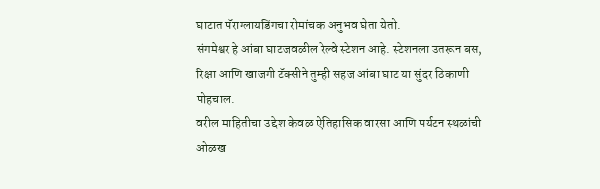घाटात पॅराग्लायडिंगचा रोमांचक अनुभव घेता येतो.
संगमेश्वर हे आंबा घाटजवळील रेल्वे स्टेशन आहे. स्टेशनला उतरून बस, रिक्षा आणि खाजगी टॅक्सीने तुम्ही सहज आंबा घाट या सुंदर ठिकाणी पोहचाल.
वरील माहितीचा उद्देश केवळ ऐतिहासिक वारसा आणि पर्यटन स्थळांची ओळख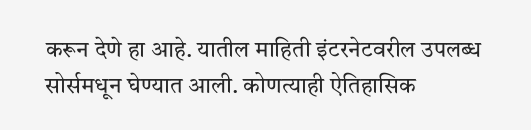करून देणे हा आहे. यातील माहिती इंटरनेटवरील उपलब्ध सोर्समधून घेण्यात आली. कोणत्याही ऐतिहासिक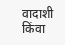वादाशी किंवा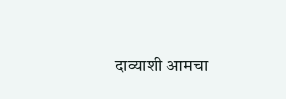दाव्याशी आमचा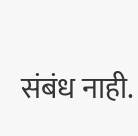संबंध नाही.